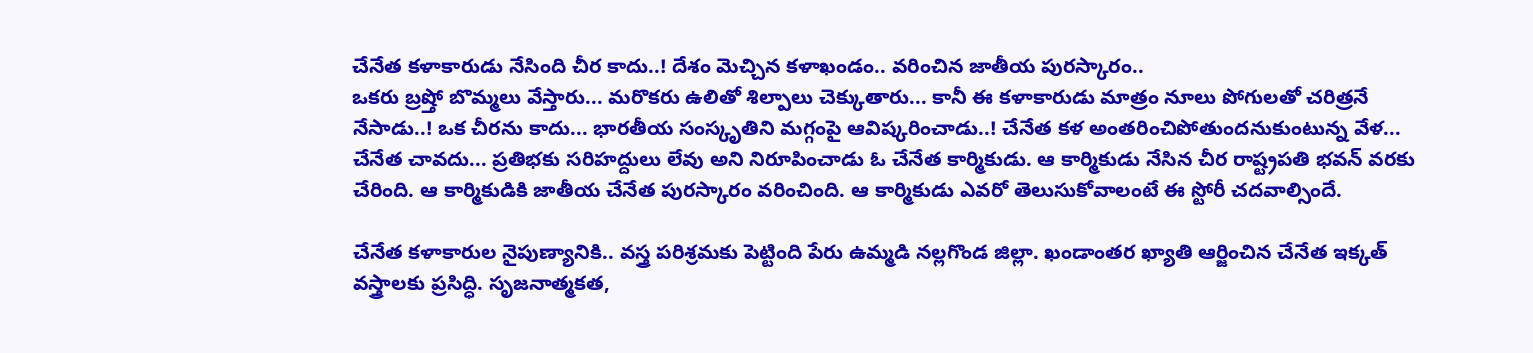చేనేత కళాకారుడు నేసింది చీర కాదు..! దేశం మెచ్చిన కళాఖండం.. వరించిన జాతీయ పురస్కారం..
ఒకరు బ్రష్తో బొమ్మలు వేస్తారు... మరొకరు ఉలితో శిల్పాలు చెక్కుతారు... కానీ ఈ కళాకారుడు మాత్రం నూలు పోగులతో చరిత్రనే నేసాడు..! ఒక చీరను కాదు... భారతీయ సంస్కృతిని మగ్గంపై ఆవిష్కరించాడు..! చేనేత కళ అంతరించిపోతుందనుకుంటున్న వేళ... చేనేత చావదు... ప్రతిభకు సరిహద్దులు లేవు అని నిరూపించాడు ఓ చేనేత కార్మికుడు. ఆ కార్మికుడు నేసిన చీర రాష్ట్రపతి భవన్ వరకు చేరింది. ఆ కార్మికుడికి జాతీయ చేనేత పురస్కారం వరించింది. ఆ కార్మికుడు ఎవరో తెలుసుకోవాలంటే ఈ స్టోరీ చదవాల్సిందే.

చేనేత కళాకారుల నైపుణ్యానికి.. వస్త్ర పరిశ్రమకు పెట్టింది పేరు ఉమ్మడి నల్లగొండ జిల్లా. ఖండాంతర ఖ్యాతి ఆర్జించిన చేనేత ఇక్కత్ వస్త్రాలకు ప్రసిద్ధి. సృజనాత్మకత,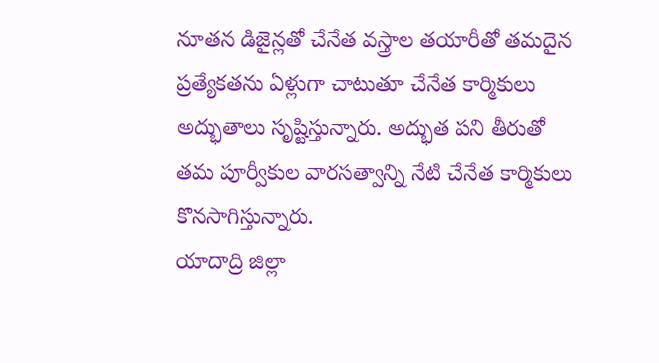నూతన డిజైన్లతో చేనేత వస్త్రాల తయారీతో తమదైన ప్రత్యేకతను ఏళ్లుగా చాటుతూ చేనేత కార్మికులు అద్భుతాలు సృష్టిస్తున్నారు. అద్భుత పని తీరుతో తమ పూర్వీకుల వారసత్వాన్ని నేటి చేనేత కార్మికులు కొనసాగిస్తున్నారు.
యాదాద్రి జిల్లా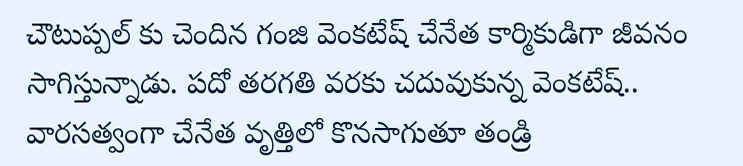చౌటుప్పల్ కు చెందిన గంజి వెంకటేష్ చేనేత కార్మికుడిగా జీవనం సాగిస్తున్నాడు. పదో తరగతి వరకు చదువుకున్న వెంకటేష్.. వారసత్వంగా చేనేత వృత్తిలో కొనసాగుతూ తండ్రి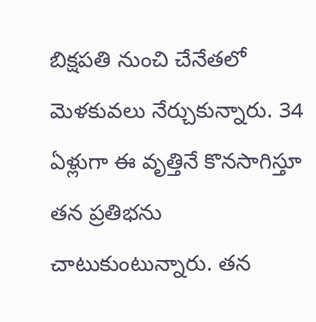బిక్షపతి నుంచి చేనేతలో మెళకువలు నేర్చుకున్నారు. 34 ఏళ్లుగా ఈ వృత్తినే కొనసాగిస్తూ తన ప్రతిభను చాటుకుంటున్నారు. తన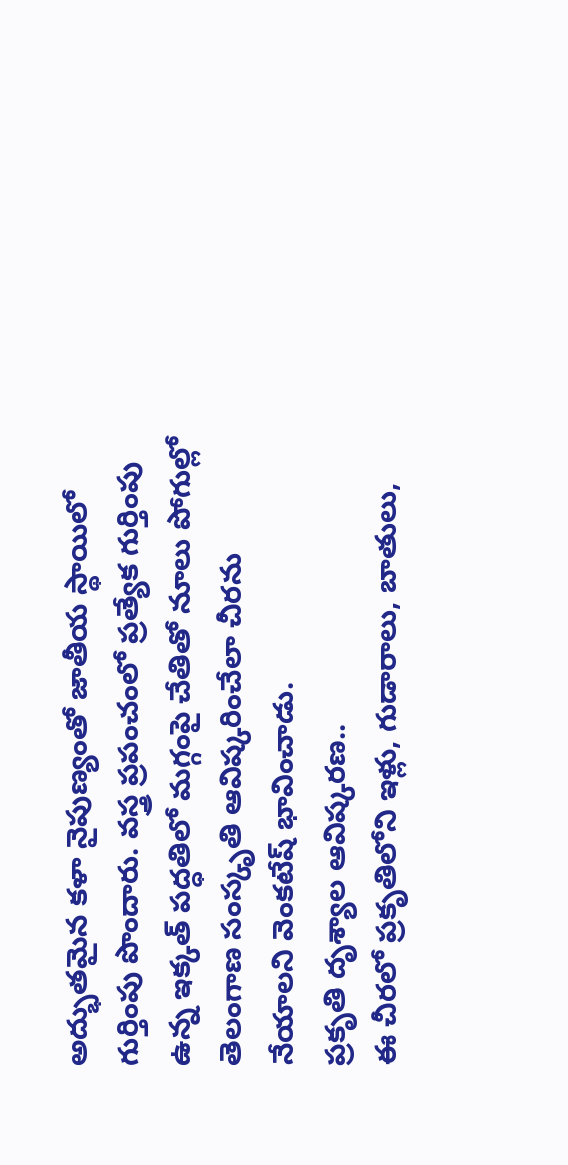అద్భుతమైన కళా నైపుణ్యంతో జాతీయ స్థాయిలో గుర్తింపు పొందారు. వస్త్ర ప్రపంచంలో ప్రత్యేక గుర్తింపు ఉన్న ఇక్కత్ పద్ధతిలో మగ్గంపై చేతితో నూలు పోగుల్లో తెలంగాణ సంస్కృతి ఆవిష్కరించేలా చీరను నేయాలని వెంకటేష్ భావించాడు.
ప్రకృతి దృశ్యాల ఆవిష్కరణ..
ఈ చీరలో ప్రకృతిలోని ఇళ్లు, గుడారాలు, బాతులు,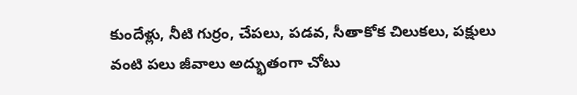కుందేళ్లు, నీటి గుర్రం, చేపలు, పడవ, సీతాకోక చిలుకలు, పక్షులు వంటి పలు జీవాలు అద్భుతంగా చోటు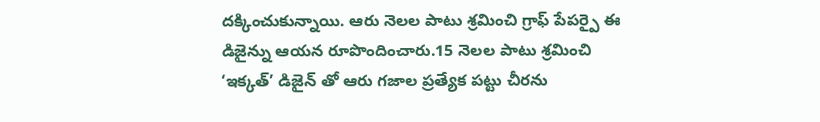దక్కించుకున్నాయి. ఆరు నెలల పాటు శ్రమించి గ్రాఫ్ పేపర్పై ఈ డిజైన్ను ఆయన రూపొందించారు.15 నెలల పాటు శ్రమించి ‘ఇక్కత్’ డిజైన్ తో ఆరు గజాల ప్రత్యేక పట్టు చీరను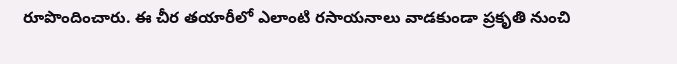రూపొందించారు. ఈ చీర తయారీలో ఎలాంటి రసాయనాలు వాడకుండా ప్రకృతి నుంచి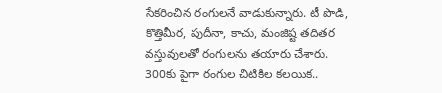సేకరించిన రంగులనే వాడుకున్నారు. టీ పొడి, కొత్తిమీర, పుదీనా, కాచు, మంజిష్ట తదితర వస్తువులతో రంగులను తయారు చేశారు.
300కు పైగా రంగుల చిటికిల కలయిక..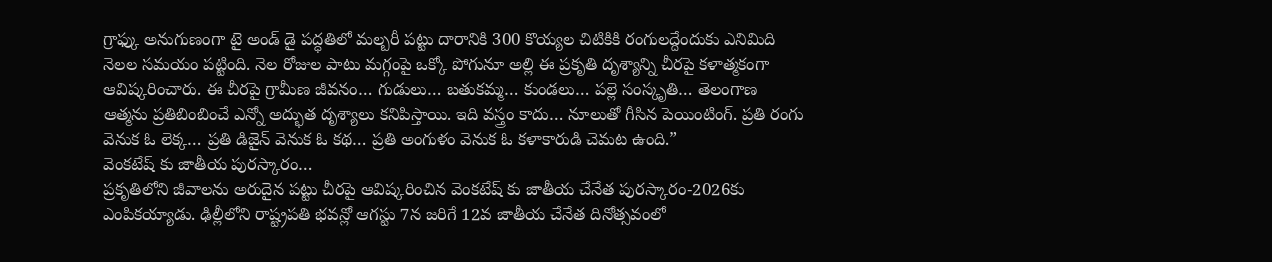గ్రాఫ్కు అనుగుణంగా టై అండ్ డై పద్ధతిలో మల్బరీ పట్టు దారానికి 300 కొయ్యల చిటికికి రంగులద్దేందుకు ఎనిమిది నెలల సమయం పట్టింది. నెల రోజుల పాటు మగ్గంపై ఒక్కో పోగునూ అల్లి ఈ ప్రకృతి దృశ్యాన్ని చీరపై కళాత్మకంగా ఆవిష్కరించారు. ఈ చీరపై గ్రామీణ జీవనం… గుడులు… బతుకమ్మ… కుండలు… పల్లె సంస్కృతి… తెలంగాణ ఆత్మను ప్రతిబింబించే ఎన్నో అద్భుత దృశ్యాలు కనిపిస్తాయి. ఇది వస్త్రం కాదు… నూలుతో గీసిన పెయింటింగ్. ప్రతి రంగు వెనుక ఓ లెక్క… ప్రతి డిజైన్ వెనుక ఓ కథ… ప్రతి అంగుళం వెనుక ఓ కళాకారుడి చెమట ఉంది.”
వెంకటేష్ కు జాతీయ పురస్కారం…
ప్రకృతిలోని జీవాలను అరుదైన పట్టు చీరపై ఆవిష్కరించిన వెంకటేష్ కు జాతీయ చేనేత పురస్కారం-2026కు ఎంపికయ్యాడు. ఢిల్లీలోని రాష్ట్రపతి భవన్లో ఆగస్టు 7న జరిగే 12వ జాతీయ చేనేత దినోత్సవంలో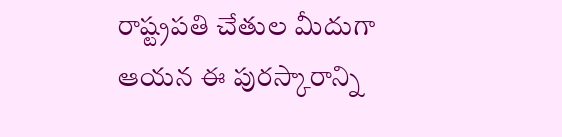రాష్ట్రపతి చేతుల మీదుగా ఆయన ఈ పురస్కారాన్ని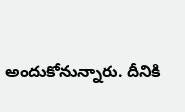అందుకోనున్నారు. దీనికి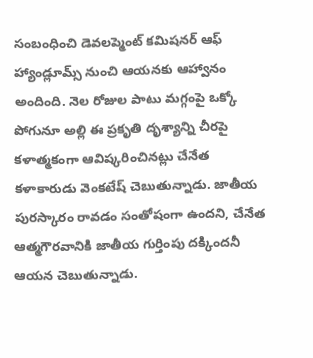సంబంధించి డెవలప్మెంట్ కమిషనర్ ఆఫ్ హ్యాండ్లూమ్స్ నుంచి ఆయనకు ఆహ్వానం అందింది. నెల రోజుల పాటు మగ్గంపై ఒక్కో పోగునూ అల్లి ఈ ప్రకృతి దృశ్యాన్ని చీరపై కళాత్మకంగా ఆవిష్కరించినట్లు చేనేత కళాకారుడు వెంకటేష్ చెబుతున్నాడు. జాతీయ పురస్కారం రావడం సంతోషంగా ఉందని, చేనేత ఆత్మగౌరవానికి జాతీయ గుర్తింపు దక్కిందనీ ఆయన చెబుతున్నాడు.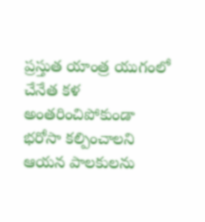ప్రస్తుత యాంత్ర యుగంలో చేనేత కళ అంతరించిపోకుండా భరోసా కల్పించాలని ఆయన పాలకులను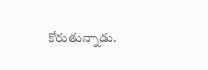కోరుతున్నాడు.